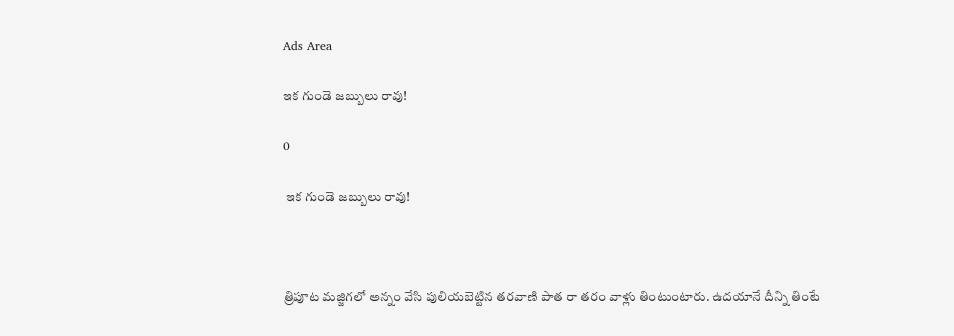Ads Area

ఇక గుండె జబ్బులు రావు!

0

 ఇక గుండె జబ్బులు రావు!



త్రిపూట మజ్జిగలో అన్నం వేసి పులియబెట్టిన తరవాణి పాత రా తరం వాళ్లు తింటుంటారు. ఉదయానే దీన్ని తింటే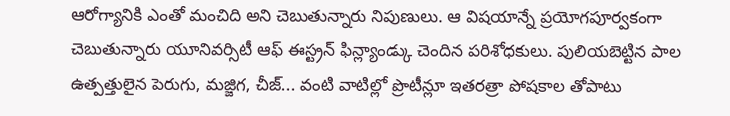ఆరోగ్యానికి ఎంతో మంచిది అని చెబుతున్నారు నిపుణులు. ఆ విషయాన్నే ప్రయోగపూర్వకంగా చెబుతున్నారు యూనివర్సిటీ ఆఫ్ ఈస్ట్రన్ ఫిన్ల్యాండ్కు చెందిన పరిశోధకులు. పులియబెట్టిన పాల ఉత్పత్తులైన పెరుగు, మజ్జిగ, చీజ్... వంటి వాటిల్లో ప్రొటీన్లూ ఇతరత్రా పోషకాల తోపాటు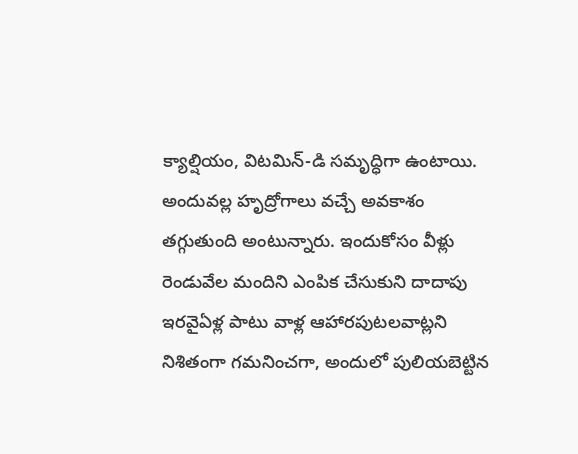క్యాల్షియం, విటమిన్-డి సమృద్ధిగా ఉంటాయి. అందువల్ల హృద్రోగాలు వచ్చే అవకాశం తగ్గుతుంది అంటున్నారు. ఇందుకోసం వీళ్లు రెండువేల మందిని ఎంపిక చేసుకుని దాదాపు ఇరవైఏళ్ల పాటు వాళ్ల ఆహారపుటలవాట్లని నిశితంగా గమనించగా, అందులో పులియబెట్టిన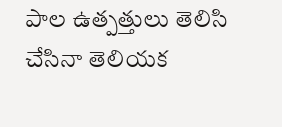పాల ఉత్పత్తులు తెలిసి చేసినా తెలియక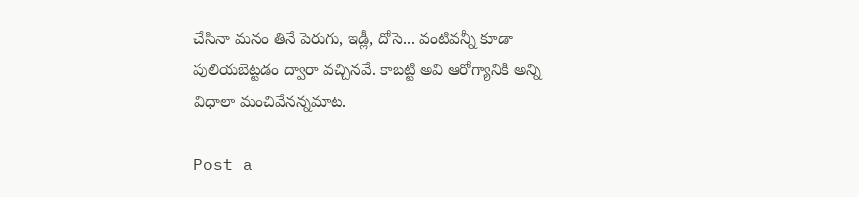చేసినా మనం తినే పెరుగు, ఇడ్లీ, దోసె... వంటివన్నీ కూడా పులియబెట్టడం ద్వారా వచ్చినవే. కాబట్టి అవి ఆరోగ్యానికి అన్ని విధాలా మంచివేనన్నమాట.

Post a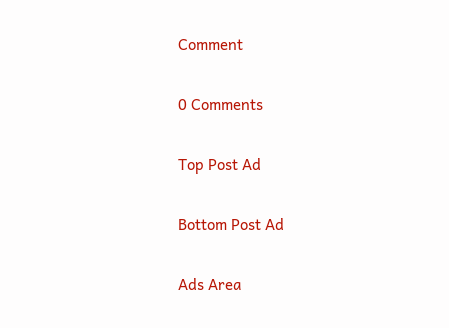Comment

0 Comments

Top Post Ad

Bottom Post Ad

Ads Area